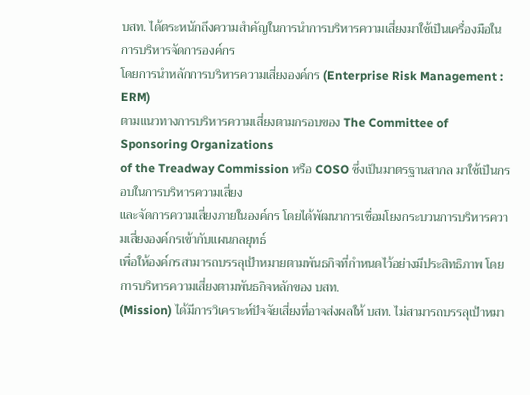บสท. ได้ตระหนักถึงความสำคัญในการนำการบริหารความเสี่ยงมาใช้เป็นเครื่องมือในการบริหารจัดการองค์กร
โดยการนำหลักการบริหารความเสี่ยงองค์กร (Enterprise Risk Management : ERM)
ตามแนวทางการบริหารความเสี่ยงตามกรอบของ The Committee of Sponsoring Organizations
of the Treadway Commission หรือ COSO ซึ่งเป็นมาตรฐานสากล มาใช้เป็นกรอบในการบริหารความเสี่ยง
และจัดการความเสี่ยงภายในองค์กร โดยได้พัฒนาการเชื่อมโยงกระบวนการบริหารความเสี่ยงองค์กรเข้ากับแผนกลยุทธ์
เพื่อให้องค์กรสามารถบรรลุเป้าหมายตามพันธกิจที่กำหนดไว้อย่างมีประสิทธิภาพ โดยการบริหารความเสี่ยงตามพันธกิจหลักของ บสท.
(Mission) ได้มีการวิเคราะห์ปัจจัยเสี่ยงที่อาจส่งผลให้ บสท. ไม่สามารถบรรลุเป้าหมา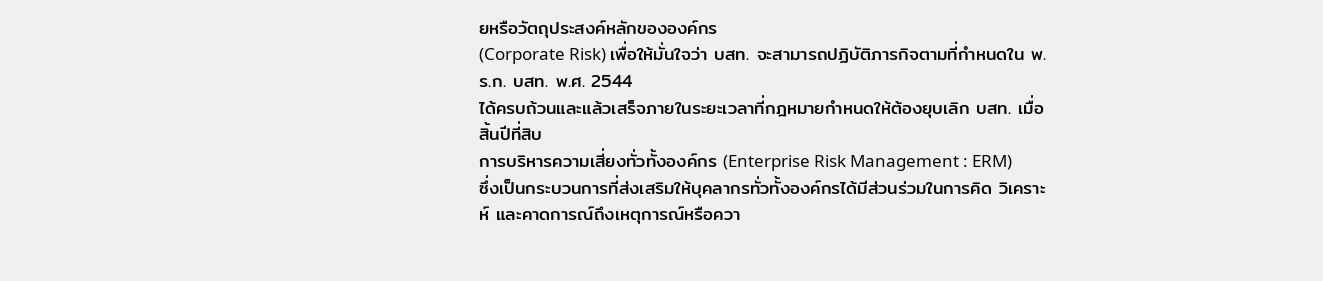ยหรือวัตถุประสงค์หลักขององค์กร
(Corporate Risk) เพื่อให้มั่นใจว่า บสท. จะสามารถปฏิบัติภารกิจตามที่กำหนดใน พ.ร.ก. บสท. พ.ศ. 2544
ได้ครบถ้วนและแล้วเสร็จภายในระยะเวลาที่กฎหมายกำหนดให้ต้องยุบเลิก บสท. เมื่อสิ้นปีที่สิบ
การบริหารความเสี่ยงทั่วทั้งองค์กร (Enterprise Risk Management : ERM)
ซึ่งเป็นกระบวนการที่ส่งเสริมให้บุคลากรทั่วทั้งองค์กรได้มีส่วนร่วมในการคิด วิเคราะห์ และคาดการณ์ถึงเหตุการณ์หรือควา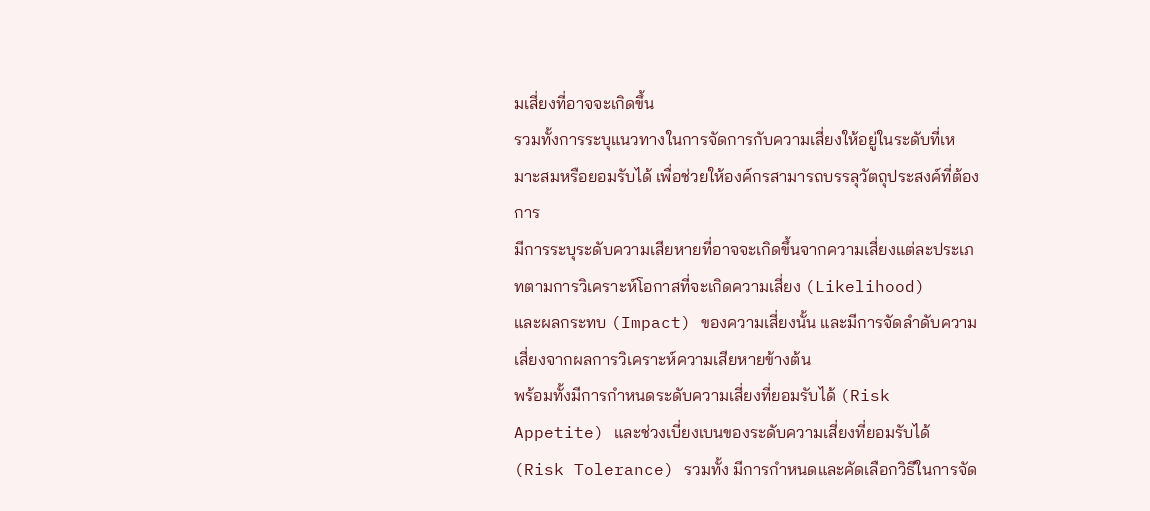มเสี่ยงที่อาจจะเกิดขึ้น
รวมทั้งการระบุแนวทางในการจัดการกับความเสี่ยงให้อยู่ในระดับที่เหมาะสมหรือยอมรับได้ เพื่อช่วยให้องค์กรสามารถบรรลุวัตถุประสงค์ที่ต้องการ
มีการระบุระดับความเสียหายที่อาจจะเกิดขึ้นจากความเสี่ยงแต่ละประเภทตามการวิเคราะห์โอกาสที่จะเกิดความเสี่ยง (Likelihood)
และผลกระทบ (Impact) ของความเสี่ยงนั้น และมีการจัดลำดับความเสี่ยงจากผลการวิเคราะห์ความเสียหายข้างต้น
พร้อมทั้งมีการกำหนดระดับความเสี่ยงที่ยอมรับได้ (Risk Appetite) และช่วงเบี่ยงเบนของระดับความเสี่ยงที่ยอมรับได้
(Risk Tolerance) รวมทั้ง มีการกำหนดและคัดเลือกวิธีในการจัด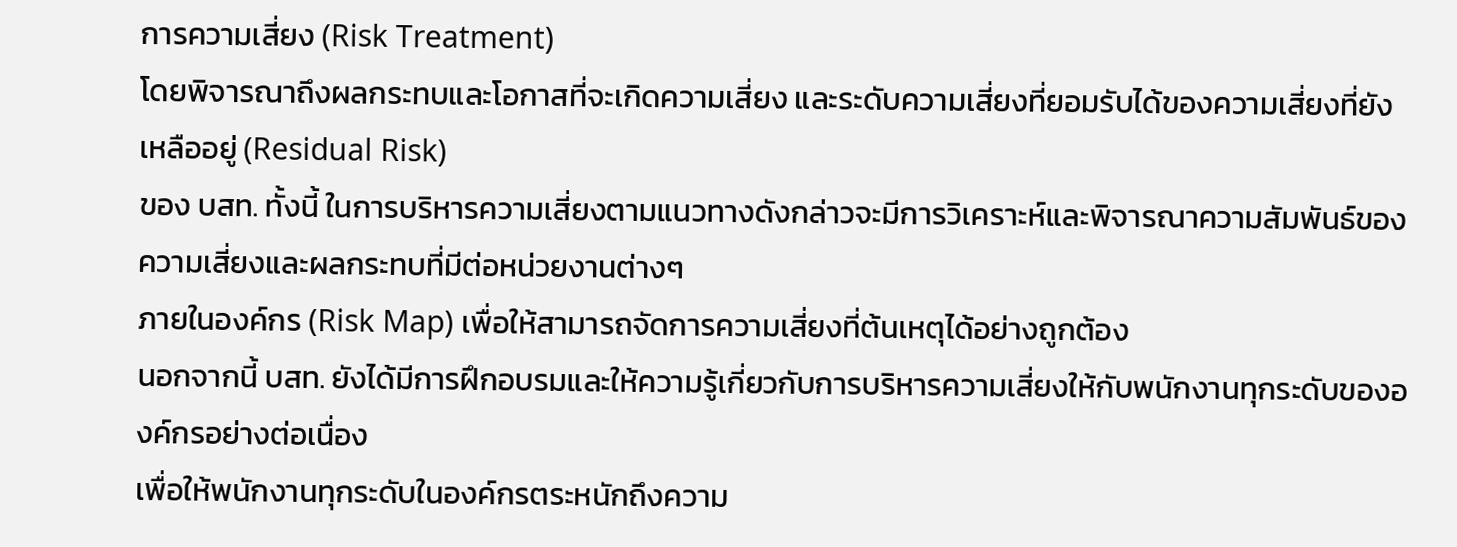การความเสี่ยง (Risk Treatment)
โดยพิจารณาถึงผลกระทบและโอกาสที่จะเกิดความเสี่ยง และระดับความเสี่ยงที่ยอมรับได้ของความเสี่ยงที่ยังเหลืออยู่ (Residual Risk)
ของ บสท. ทั้งนี้ ในการบริหารความเสี่ยงตามแนวทางดังกล่าวจะมีการวิเคราะห์และพิจารณาความสัมพันธ์ของความเสี่ยงและผลกระทบที่มีต่อหน่วยงานต่างๆ
ภายในองค์กร (Risk Map) เพื่อให้สามารถจัดการความเสี่ยงที่ต้นเหตุได้อย่างถูกต้อง
นอกจากนี้ บสท. ยังได้มีการฝึกอบรมและให้ความรู้เกี่ยวกับการบริหารความเสี่ยงให้กับพนักงานทุกระดับขององค์กรอย่างต่อเนื่อง
เพื่อให้พนักงานทุกระดับในองค์กรตระหนักถึงความ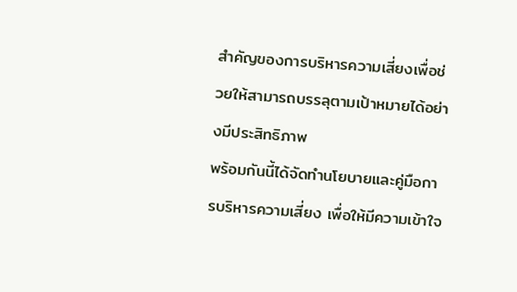สำคัญของการบริหารความเสี่ยงเพื่อช่วยให้สามารถบรรลุตามเป้าหมายได้อย่างมีประสิทธิภาพ
พร้อมกันนี้ได้จัดทำนโยบายและคู่มือการบริหารความเสี่ยง เพื่อให้มีความเข้าใจ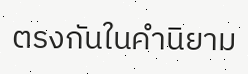ตรงกันในคำนิยาม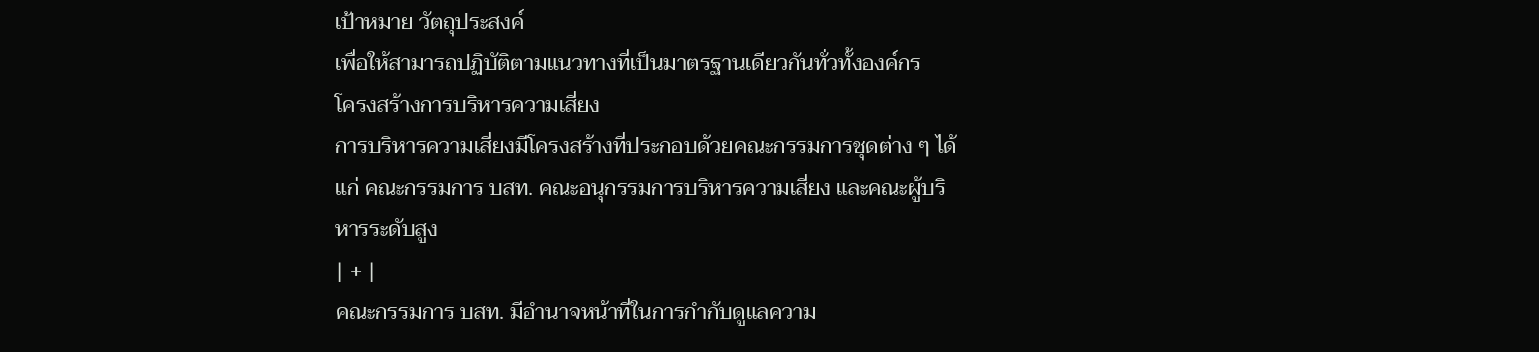เป้าหมาย วัตถุประสงค์
เพื่อให้สามารถปฏิบัติตามแนวทางที่เป็นมาตรฐานเดียวกันทั่วทั้งองค์กร
โครงสร้างการบริหารความเสี่ยง
การบริหารความเสี่ยงมีโครงสร้างที่ประกอบด้วยคณะกรรมการชุดต่าง ๆ ได้แก่ คณะกรรมการ บสท. คณะอนุกรรมการบริหารความเสี่ยง และคณะผู้บริหารระดับสูง
| + |
คณะกรรมการ บสท. มีอำนาจหน้าที่ในการกำกับดูแลความ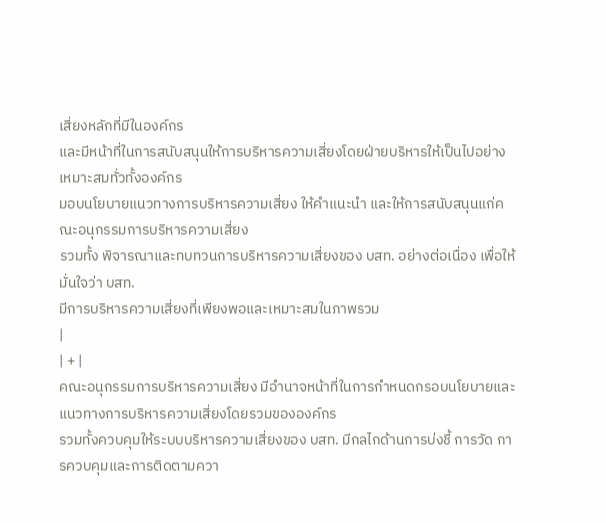เสี่ยงหลักที่มีในองค์กร
และมีหน้าที่ในการสนับสนุนให้การบริหารความเสี่ยงโดยฝ่ายบริหารให้เป็นไปอย่างเหมาะสมทั่วทั้งองค์กร
มอบนโยบายแนวทางการบริหารความเสี่ยง ให้คำแนะนำ และให้การสนับสนุนแก่คณะอนุกรรมการบริหารความเสี่ยง
รวมทั้ง พิจารณาและทบทวนการบริหารความเสี่ยงของ บสท. อย่างต่อเนื่อง เพื่อให้มั่นใจว่า บสท.
มีการบริหารความเสี่ยงที่เพียงพอและเหมาะสมในภาพรวม
|
| + |
คณะอนุกรรมการบริหารความเสี่ยง มีอำนาจหน้าที่ในการกำหนดกรอบนโยบายและแนวทางการบริหารความเสี่ยงโดยรวมขององค์กร
รวมทั้งควบคุมให้ระบบบริหารความเสี่ยงของ บสท. มีกลไกด้านการบ่งชี้ การวัด การควบคุมและการติดตามควา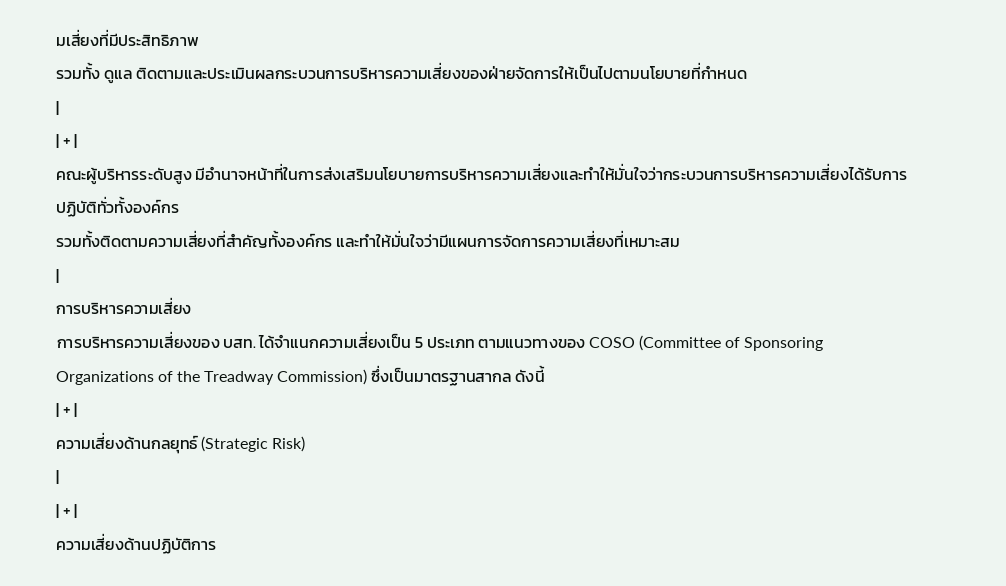มเสี่ยงที่มีประสิทธิภาพ
รวมทั้ง ดูแล ติดตามและประเมินผลกระบวนการบริหารความเสี่ยงของฝ่ายจัดการให้เป็นไปตามนโยบายที่กำหนด
|
| + |
คณะผู้บริหารระดับสูง มีอำนาจหน้าที่ในการส่งเสริมนโยบายการบริหารความเสี่ยงและทำให้มั่นใจว่ากระบวนการบริหารความเสี่ยงได้รับการปฏิบัติทั่วทั้งองค์กร
รวมทั้งติดตามความเสี่ยงที่สำคัญทั้งองค์กร และทำให้มั่นใจว่ามีแผนการจัดการความเสี่ยงที่เหมาะสม
|
การบริหารความเสี่ยง
การบริหารความเสี่ยงของ บสท. ได้จำแนกความเสี่ยงเป็น 5 ประเภท ตามแนวทางของ COSO (Committee of Sponsoring Organizations of the Treadway Commission) ซึ่งเป็นมาตรฐานสากล ดังนี้
| + |
ความเสี่ยงด้านกลยุทธ์ (Strategic Risk)
|
| + |
ความเสี่ยงด้านปฏิบัติการ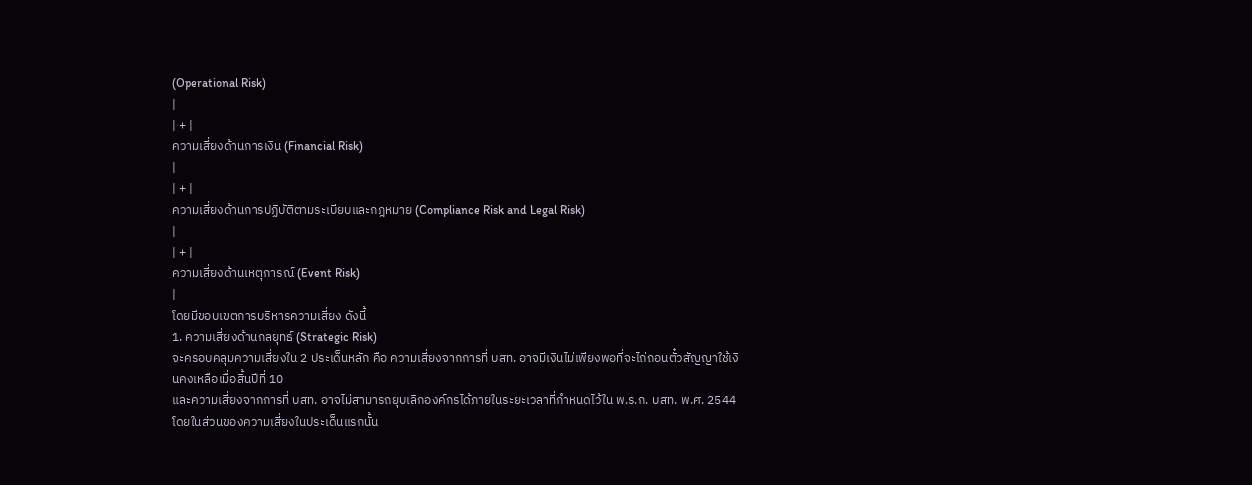(Operational Risk)
|
| + |
ความเสี่ยงด้านการเงิน (Financial Risk)
|
| + |
ความเสี่ยงด้านการปฏิบัติตามระเบียบและกฎหมาย (Compliance Risk and Legal Risk)
|
| + |
ความเสี่ยงด้านเหตุการณ์ (Event Risk)
|
โดยมีขอบเขตการบริหารความเสี่ยง ดังนี้
1. ความเสี่ยงด้านกลยุทธ์ (Strategic Risk)
จะครอบคลุมความเสี่ยงใน 2 ประเด็นหลัก คือ ความเสี่ยงจากการที่ บสท. อาจมีเงินไม่เพียงพอที่จะไถ่ถอนตั๋วสัญญาใช้เงินคงเหลือเมื่อสิ้นปีที่ 10
และความเสี่ยงจากการที่ บสท. อาจไม่สามารถยุบเลิกองค์กรได้ภายในระยะเวลาที่กำหนดไว้ใน พ.ร.ก. บสท. พ.ศ. 2544 โดยในส่วนของความเสี่ยงในประเด็นแรกนั้น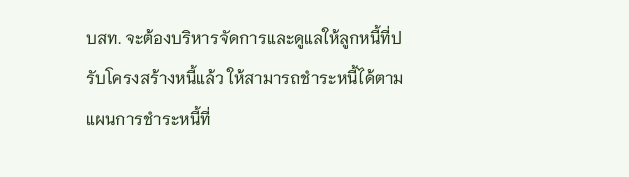บสท. จะต้องบริหารจัดการและดูแลให้ลูกหนี้ที่ปรับโครงสร้างหนี้แล้ว ให้สามารถชำระหนี้ได้ตามแผนการชำระหนี้ที่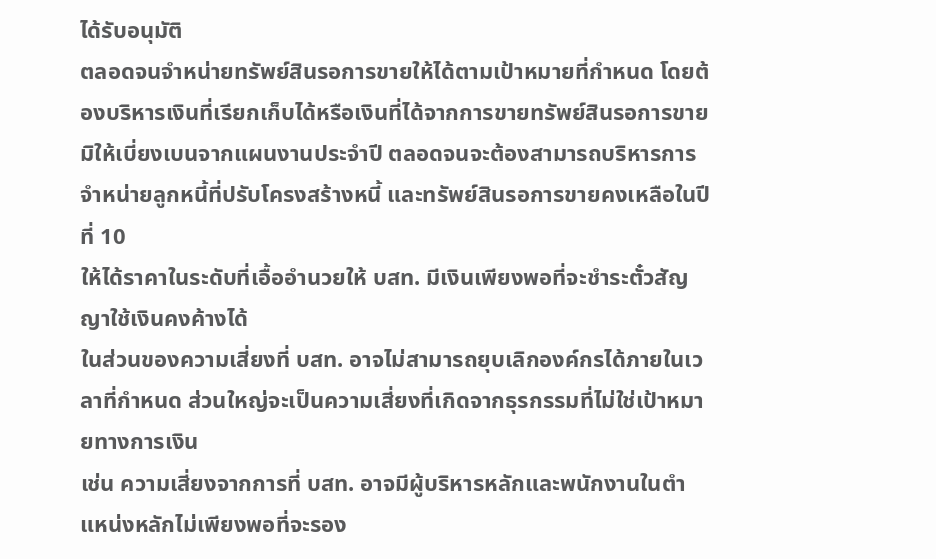ได้รับอนุมัติ
ตลอดจนจำหน่ายทรัพย์สินรอการขายให้ได้ตามเป้าหมายที่กำหนด โดยต้องบริหารเงินที่เรียกเก็บได้หรือเงินที่ได้จากการขายทรัพย์สินรอการขาย
มิให้เบี่ยงเบนจากแผนงานประจำปี ตลอดจนจะต้องสามารถบริหารการจำหน่ายลูกหนี้ที่ปรับโครงสร้างหนี้ และทรัพย์สินรอการขายคงเหลือในปีที่ 10
ให้ได้ราคาในระดับที่เอื้ออำนวยให้ บสท. มีเงินเพียงพอที่จะชำระตั๋วสัญญาใช้เงินคงค้างได้
ในส่วนของความเสี่ยงที่ บสท. อาจไม่สามารถยุบเลิกองค์กรได้ภายในเวลาที่กำหนด ส่วนใหญ่จะเป็นความเสี่ยงที่เกิดจากธุรกรรมที่ไม่ใช่เป้าหมายทางการเงิน
เช่น ความเสี่ยงจากการที่ บสท. อาจมีผู้บริหารหลักและพนักงานในตำแหน่งหลักไม่เพียงพอที่จะรอง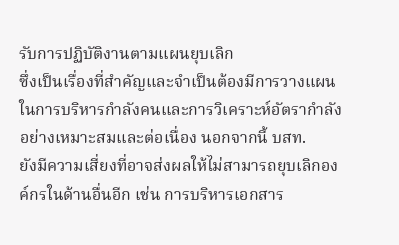รับการปฏิบัติงานตามแผนยุบเลิก
ซึ่งเป็นเรื่องที่สำคัญและจำเป็นต้องมีการวางแผนในการบริหารกำลังคนและการวิเคราะห์อัตรากำลังอย่างเหมาะสมและต่อเนื่อง นอกจากนี้ บสท.
ยังมีความเสี่ยงที่อาจส่งผลให้ไม่สามารถยุบเลิกองค์กรในด้านอื่นอีก เช่น การบริหารเอกสาร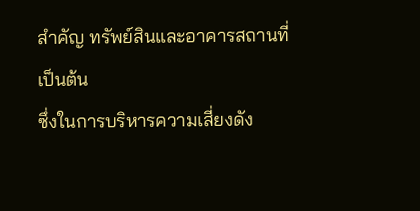สำคัญ ทรัพย์สินและอาคารสถานที่ เป็นต้น
ซึ่งในการบริหารความเสี่ยงดัง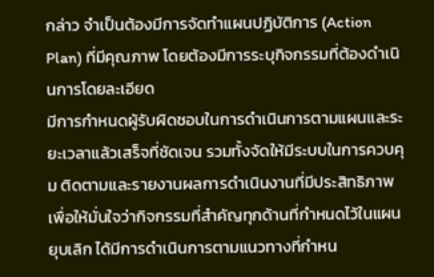กล่าว จำเป็นต้องมีการจัดทำแผนปฏิบัติการ (Action Plan) ที่มีคุณภาพ โดยต้องมีการระบุกิจกรรมที่ต้องดำเนินการโดยละเอียด
มีการกำหนดผู้รับผิดชอบในการดำเนินการตามแผนและระยะเวลาแล้วเสร็จที่ชัดเจน รวมทั้งจัดให้มีระบบในการควบคุม ติดตามและรายงานผลการดำเนินงานที่มีประสิทธิภาพ
เพื่อให้มั่นใจว่ากิจกรรมที่สำคัญทุกด้านที่กำหนดไว้ในแผนยุบเลิก ได้มีการดำเนินการตามแนวทางที่กำหน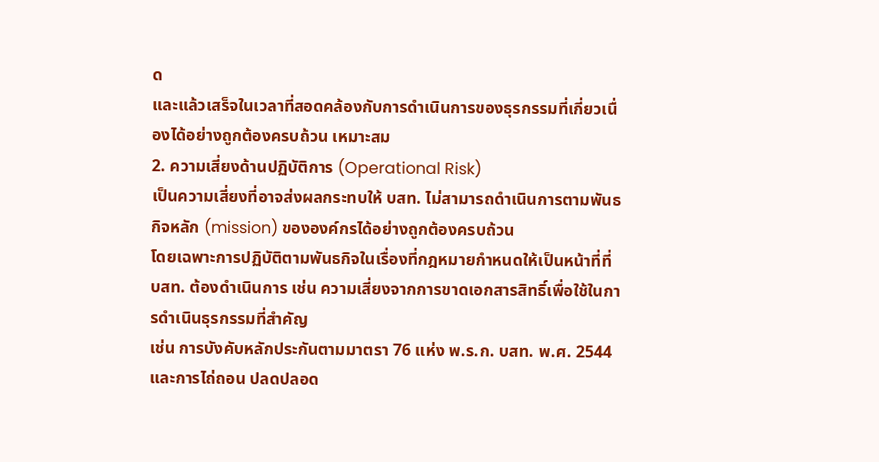ด
และแล้วเสร็จในเวลาที่สอดคล้องกับการดำเนินการของธุรกรรมที่เกี่ยวเนื่องได้อย่างถูกต้องครบถ้วน เหมาะสม
2. ความเสี่ยงด้านปฏิบัติการ (Operational Risk)
เป็นความเสี่ยงที่อาจส่งผลกระทบให้ บสท. ไม่สามารถดำเนินการตามพันธกิจหลัก (mission) ขององค์กรได้อย่างถูกต้องครบถ้วน
โดยเฉพาะการปฏิบัติตามพันธกิจในเรื่องที่กฎหมายกำหนดให้เป็นหน้าที่ที่ บสท. ต้องดำเนินการ เช่น ความเสี่ยงจากการขาดเอกสารสิทธิ์เพื่อใช้ในการดำเนินธุรกรรมที่สำคัญ
เช่น การบังคับหลักประกันตามมาตรา 76 แห่ง พ.ร.ก. บสท. พ.ศ. 2544 และการไถ่ถอน ปลดปลอด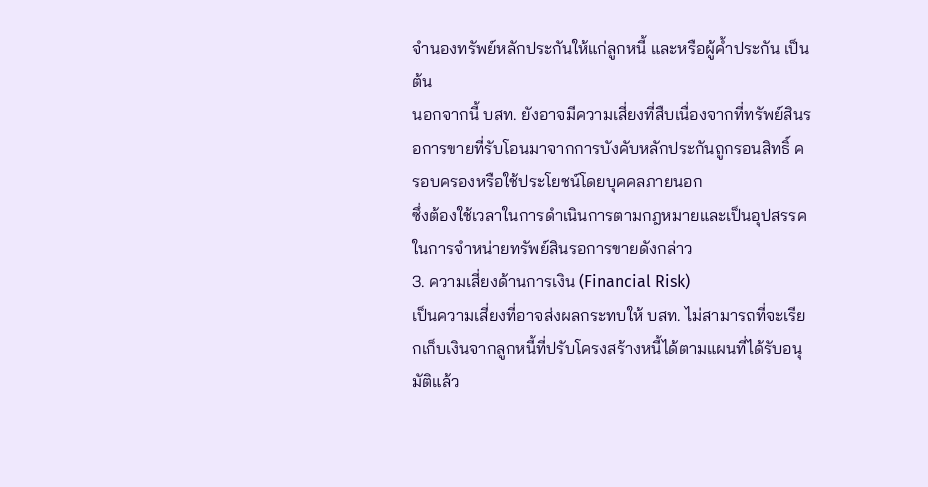จำนองทรัพย์หลักประกันให้แก่ลูกหนี้ และหรือผู้ค้ำประกัน เป็นต้น
นอกจากนี้ บสท. ยังอาจมีความเสี่ยงที่สืบเนื่องจากที่ทรัพย์สินรอการขายที่รับโอนมาจากการบังคับหลักประกันถูกรอนสิทธิ์ ครอบครองหรือใช้ประโยชน์โดยบุคคลภายนอก
ซึ่งต้องใช้เวลาในการดำเนินการตามกฎหมายและเป็นอุปสรรคในการจำหน่ายทรัพย์สินรอการขายดังกล่าว
3. ความเสี่ยงด้านการเงิน (Financial Risk)
เป็นความเสี่ยงที่อาจส่งผลกระทบให้ บสท. ไม่สามารถที่จะเรียกเก็บเงินจากลูกหนี้ที่ปรับโครงสร้างหนี้ได้ตามแผนที่ได้รับอนุมัติแล้ว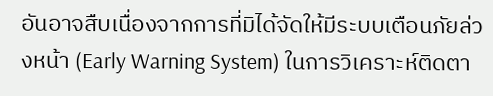อันอาจสืบเนื่องจากการที่มิได้จัดให้มีระบบเตือนภัยล่วงหน้า (Early Warning System) ในการวิเคราะห์ติดตา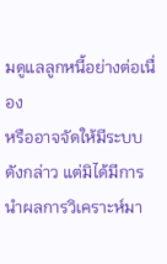มดูแลลูกหนี้อย่างต่อเนื่อง
หรืออาจจัดให้มีระบบดังกล่าว แต่มิได้มีการนำผลการวิเคราะห์มา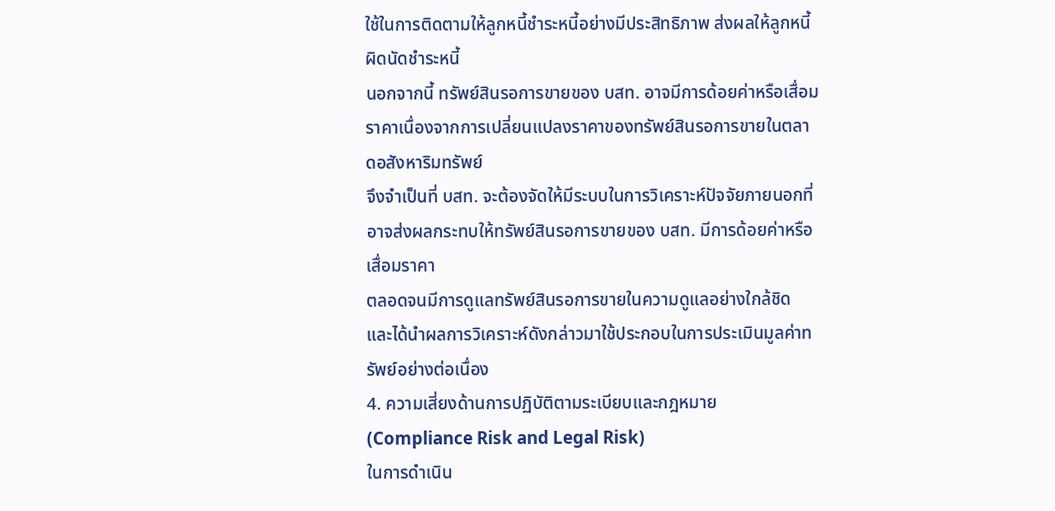ใช้ในการติดตามให้ลูกหนี้ชำระหนี้อย่างมีประสิทธิภาพ ส่งผลให้ลูกหนี้ผิดนัดชำระหนี้
นอกจากนี้ ทรัพย์สินรอการขายของ บสท. อาจมีการด้อยค่าหรือเสื่อมราคาเนื่องจากการเปลี่ยนแปลงราคาของทรัพย์สินรอการขายในตลาดอสังหาริมทรัพย์
จึงจำเป็นที่ บสท. จะต้องจัดให้มีระบบในการวิเคราะห์ปัจจัยภายนอกที่อาจส่งผลกระทบให้ทรัพย์สินรอการขายของ บสท. มีการด้อยค่าหรือเสื่อมราคา
ตลอดจนมีการดูแลทรัพย์สินรอการขายในความดูแลอย่างใกล้ชิด และได้นำผลการวิเคราะห์ดังกล่าวมาใช้ประกอบในการประเมินมูลค่าทรัพย์อย่างต่อเนื่อง
4. ความเสี่ยงด้านการปฏิบัติตามระเบียบและกฎหมาย (Compliance Risk and Legal Risk)
ในการดำเนิน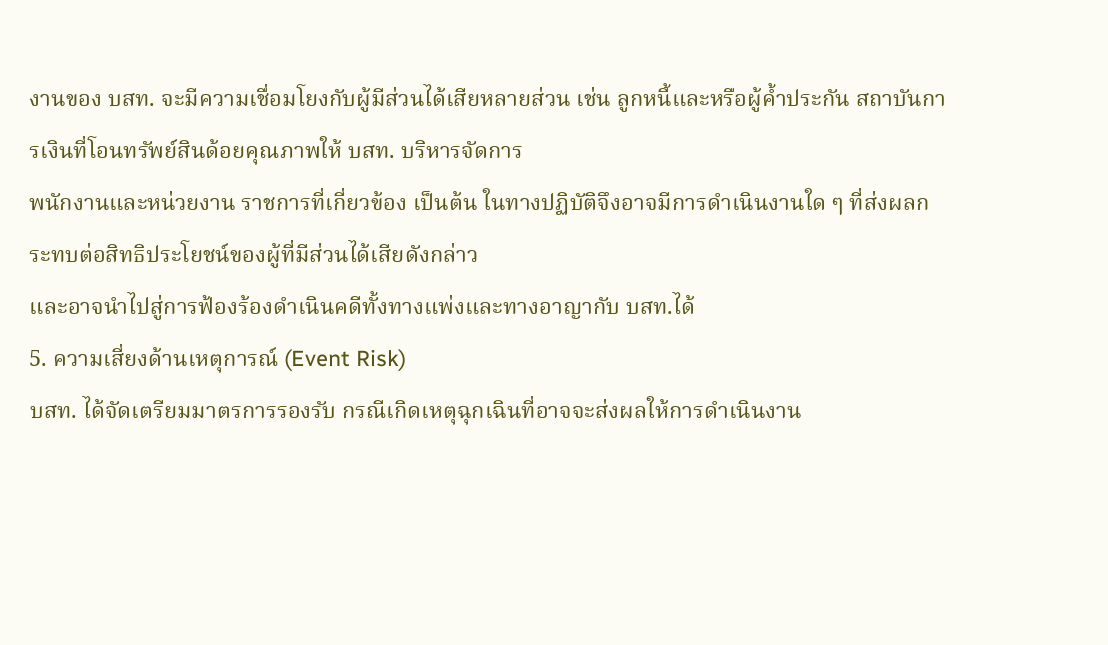งานของ บสท. จะมีความเชื่อมโยงกับผู้มีส่วนได้เสียหลายส่วน เช่น ลูกหนี้และหรือผู้ค้ำประกัน สถาบันการเงินที่โอนทรัพย์สินด้อยคุณภาพให้ บสท. บริหารจัดการ
พนักงานและหน่วยงาน ราชการที่เกี่ยวข้อง เป็นต้น ในทางปฏิบัติจึงอาจมีการดำเนินงานใด ๆ ที่ส่งผลกระทบต่อสิทธิประโยชน์ของผู้ที่มีส่วนได้เสียดังกล่าว
และอาจนำไปสู่การฟ้องร้องดำเนินคดีทั้งทางแพ่งและทางอาญากับ บสท.ได้
5. ความเสี่ยงด้านเหตุการณ์ (Event Risk)
บสท. ได้จัดเตรียมมาตรการรองรับ กรณีเกิดเหตุฉุกเฉินที่อาจจะส่งผลให้การดำเนินงาน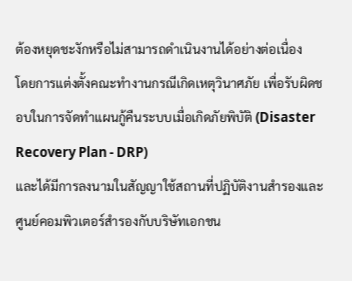ต้องหยุดชะงักหรือไม่สามารถดำเนินงานได้อย่างต่อเนื่อง
โดยการแต่งตั้งคณะทำงานกรณีเกิดเหตุวินาศภัย เพื่อรับผิดชอบในการจัดทำแผนกู้คืนระบบเมื่อเกิดภัยพิบัติ (Disaster Recovery Plan - DRP)
และได้มีการลงนามในสัญญาใช้สถานที่ปฏิบัติงานสำรองและศูนย์คอมพิวเตอร์สำรองกับบริษัทเอกชน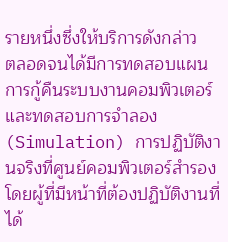รายหนึ่งซึ่งให้บริการดังกล่าว
ตลอดจนได้มีการทดสอบแผนการกู้คืนระบบงานคอมพิวเตอร์ และทดสอบการจำลอง (Simulation) การปฏิบัติงานจริงที่ศูนย์คอมพิวเตอร์สำรอง
โดยผู้ที่มีหน้าที่ต้องปฏิบัติงานที่ได้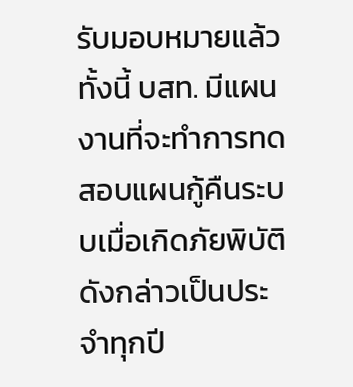รับมอบหมายแล้ว ทั้งนี้ บสท. มีแผนงานที่จะทำการทดสอบแผนกู้คืนระบบเมื่อเกิดภัยพิบัติดังกล่าวเป็นประจำทุกปี